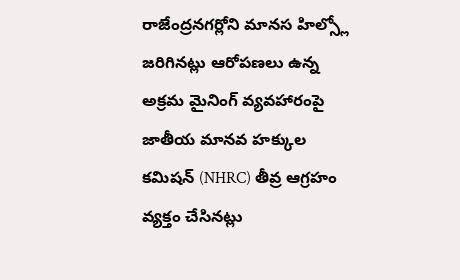రాజేంద్రనగర్లోని మానస హిల్స్లో జరిగినట్లు ఆరోపణలు ఉన్న అక్రమ మైనింగ్ వ్యవహారంపై జాతీయ మానవ హక్కుల కమిషన్ (NHRC) తీవ్ర ఆగ్రహం వ్యక్తం చేసినట్లు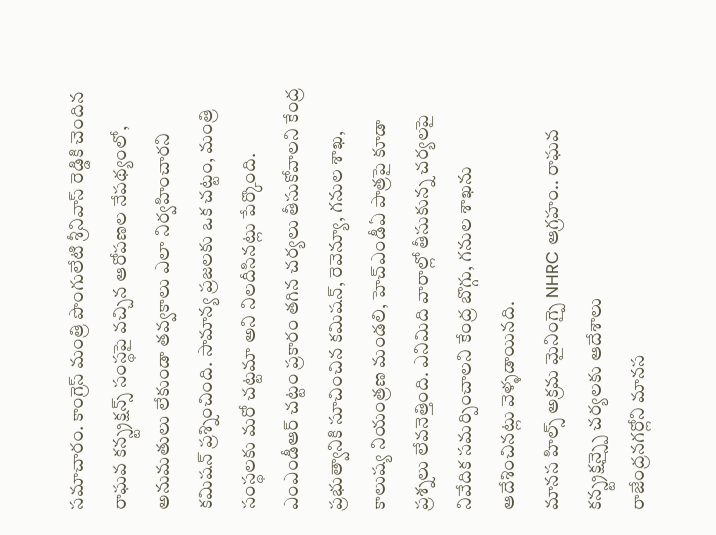సమాచారం. కాంగ్రెస్ మంత్రి పొంగులేటి శ్రీనివాస్ రెడ్డికి చెందిన రాఘవ కన్స్ట్రక్షన్స్ సంస్థపై వచ్చిన ఆరోపణల నేపథ్యంలో, అనుమతులు లేకుండా తవ్వకాలు ఎలా నిర్వహించారని కమిషన్ ప్రశ్నించింది. సామాన్య ప్రజలకు ఒక చట్టం, మంత్రి సంస్థలకు మరో చట్టమా అని నిలదీసినట్లు పేర్కొంది. ఎంఎండీఆర్ చట్టం ప్రకారం తగిన చర్యలు తీసుకోవాలని కేంద్ర ప్రభుత్వానికి సూచించిన కమిషన్, రెవెన్యూ, గనుల శాఖ, కాలుష్య నియంత్రణ మండలి, హెచ్ఎండీఏ పాత్రపై కూడా ప్రశ్నలు లేవనెత్తింది. ఎనిమిది వారాల్లో తీసుకున్న చర్యలపై నివేదిక సమర్పించాలని కేంద్ర బొగ్గు, గనుల శాఖను ఆదేశించినట్లు వెళ్ళడాయినది.
మానస హిల్స్ అక్రమ మైనింగ్పై NHRC ఆగ్రహం.. రాఘవ కన్స్ట్రక్షన్స్పై చర్యలకు ఆదేశాలు
రాజేంద్రనగర్లోని మానస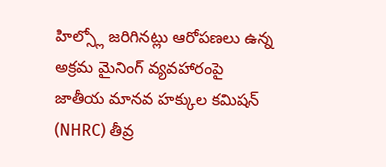హిల్స్లో జరిగినట్లు ఆరోపణలు ఉన్న అక్రమ మైనింగ్ వ్యవహారంపై జాతీయ మానవ హక్కుల కమిషన్ (NHRC) తీవ్ర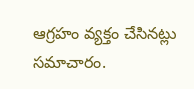ఆగ్రహం వ్యక్తం చేసినట్లు సమాచారం.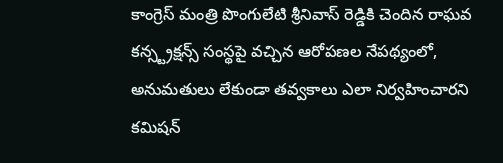కాంగ్రెస్ మంత్రి పొంగులేటి శ్రీనివాస్ రెడ్డికి చెందిన రాఘవ కన్స్ట్రక్షన్స్ సంస్థపై వచ్చిన ఆరోపణల నేపథ్యంలో, అనుమతులు లేకుండా తవ్వకాలు ఎలా నిర్వహించారని కమిషన్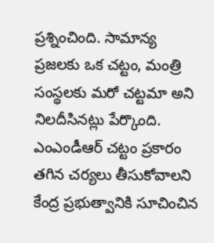ప్రశ్నించింది. సామాన్య ప్రజలకు ఒక చట్టం, మంత్రి సంస్థలకు మరో చట్టమా అని నిలదీసినట్లు పేర్కొంది. ఎంఎండీఆర్ చట్టం ప్రకారం తగిన చర్యలు తీసుకోవాలని కేంద్ర ప్రభుత్వానికి సూచించిన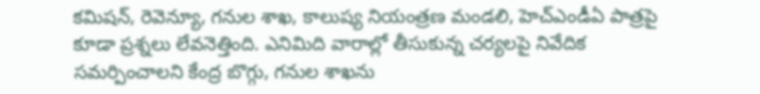కమిషన్, రెవెన్యూ, గనుల శాఖ, కాలుష్య నియంత్రణ మండలి, హెచ్ఎండీఏ పాత్రపై కూడా ప్రశ్నలు లేవనెత్తింది. ఎనిమిది వారాల్లో తీసుకున్న చర్యలపై నివేదిక సమర్పించాలని కేంద్ర బొగ్గు, గనుల శాఖను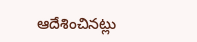ఆదేశించినట్లు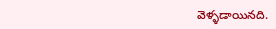వెళ్ళడాయినది.